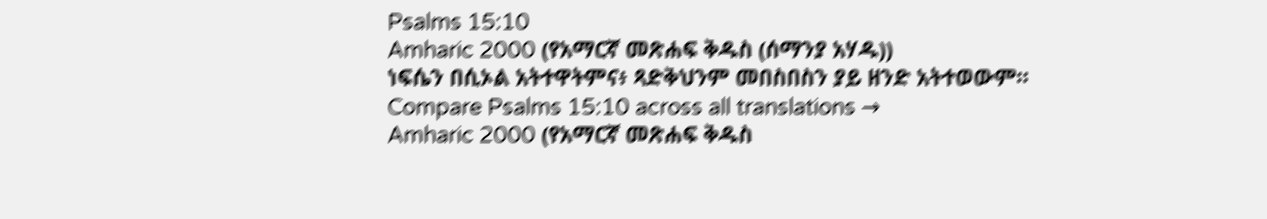Psalms 15:10
Amharic 2000 (የአማርኛ መጽሐፍ ቅዱስ (ሰማንያ አሃዱ))
ነፍሴን በሲኦል አትተዋትምና፥ ጻድቅህንም መበስበስን ያይ ዘንድ አትተወውም።
Compare Psalms 15:10 across all translations →
Amharic 2000 (የአማርኛ መጽሐፍ ቅዱስ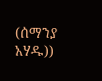(ሰማንያ አሃዱ))